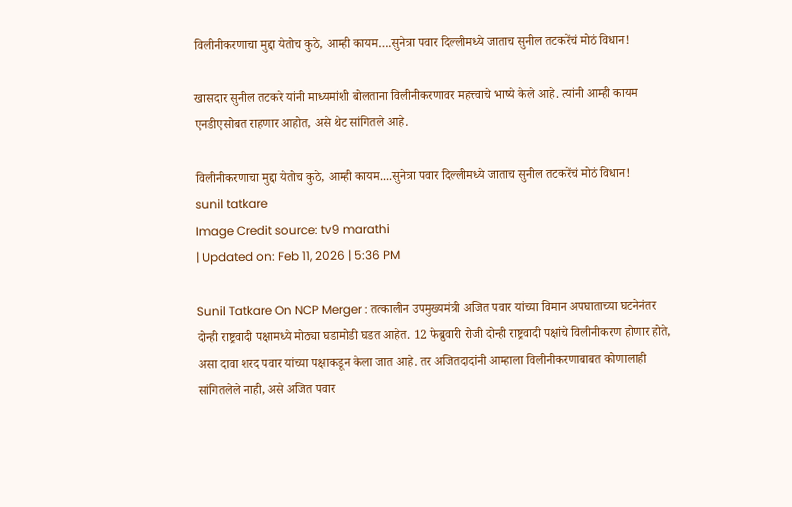विलीनीकरणाचा मुद्दा येतोच कुठे, आम्ही कायम….सुनेत्रा पवार दिल्लीमध्ये जाताच सुनील तटकरेंचं मोठं विधान!

खासदार सुनील तटकरे यांनी माध्यमांशी बोलताना विलीनीकरणावर महत्त्वाचे भाष्ये केले आहे. त्यांनी आम्ही कायम एनडीएसोबत राहणार आहोत, असे थेट सांगितले आहे.

विलीनीकरणाचा मुद्दा येतोच कुठे, आम्ही कायम....सुनेत्रा पवार दिल्लीमध्ये जाताच सुनील तटकरेंचं मोठं विधान!
sunil tatkare
Image Credit source: tv9 marathi
| Updated on: Feb 11, 2026 | 5:36 PM

Sunil Tatkare On NCP Merger : तत्कालीन उपमुख्यमंत्री अजित पवार यांच्या विमान अपघाताच्या घटनेनंतर दोन्ही राष्ट्रवादी पक्षामध्ये मोठ्या घडामोडी घडत आहेत. 12 फेब्रुवारी रोजी दोन्ही राष्ट्रवादी पक्षांचे विलीनीकरण होणार होते, असा दावा शरद पवार यांच्या पक्षाकडून केला जात आहे. तर अजितदादांनी आम्हाला विलीनीकरणाबाबत कोणालाही सांगितलेले नाही, असे अजित पवार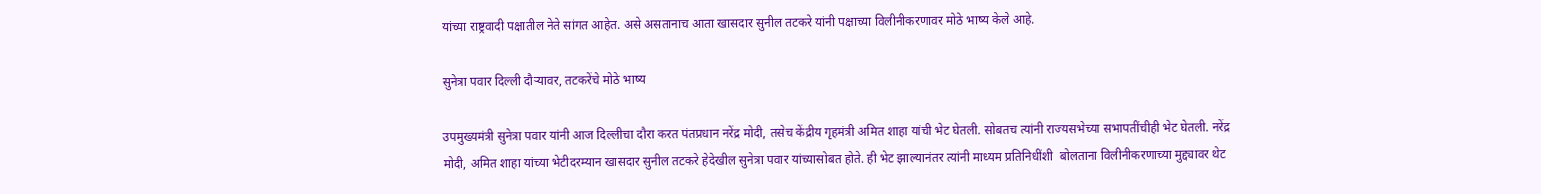यांच्या राष्ट्रवादी पक्षातील नेते सांगत आहेत. असे असतानाच आता खासदार सुनील तटकरे यांनी पक्षाच्या विलीनीकरणावर मोठे भाष्य केले आहे.

सुनेत्रा पवार दिल्ली दौऱ्यावर, तटकरेंचे मोठे भाष्य

उपमुख्यमंत्री सुनेत्रा पवार यांनी आज दिल्लीचा दौरा करत पंतप्रधान नरेंद्र मोदी, तसेच केंद्रीय गृहमंत्री अमित शाहा यांची भेट घेतली. सोबतच त्यांनी राज्यसभेच्या सभापतींचीही भेट घेतली. नरेंद्र मोदी, अमित शाहा यांच्या भेटीदरम्यान खासदार सुनील तटकरे हेदेखील सुनेत्रा पवार यांच्यासोबत होते. ही भेट झाल्यानंतर त्यांनी माध्यम प्रतिनिधींशी  बोलताना विलीनीकरणाच्या मुद्द्यावर थेट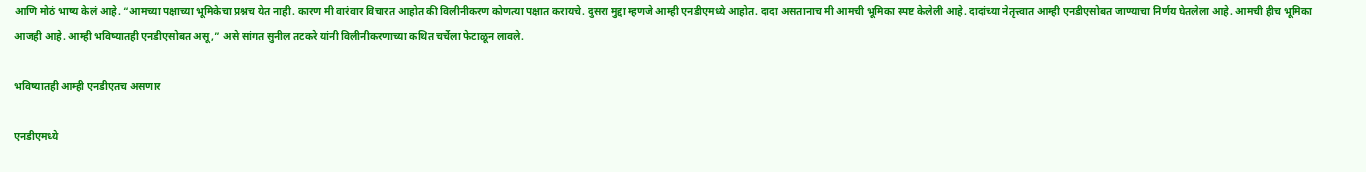आणि मोठं भाष्य केलं आहे. “आमच्या पक्षाच्या भूमिकेचा प्रश्नच येत नाही. कारण मी वारंवार विचारत आहोत की विलीनीकरण कोणत्या पक्षात करायचे. दुसरा मुद्दा म्हणजे आम्ही एनडीएमध्ये आहोत. दादा असतानाच मी आमची भूमिका स्पष्ट केलेली आहे. दादांच्या नेतृत्त्वात आम्ही एनडीएसोबत जाण्याचा निर्णय घेतलेला आहे. आमची हीच भूमिका आजही आहे. आम्ही भविष्यातही एनडीएसोबत असू,” असे सांगत सुनील तटकरे यांनी विलीनीकरणाच्या कथित चर्चेला फेटाळून लावले.

भविष्यातही आम्ही एनडीएतच असणार

एनडीएमध्ये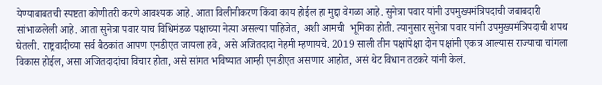येण्याबाबतची स्पष्टता कोणीतरी करणे आवश्यक आहे. आता विलीनीकरण किंवा काय होईल हा मुद्दा वेगळा आहे. सुनेत्रा पवार यांनी उपमुख्यमंत्रिपदाची जबाबदारी सांभाळलेली आहे. आता सुनेत्रा पवार याच विधिमंडळ पक्षाच्या नेत्या असल्या पाहिजेत, अशी आमची  भूमिका होती. त्यानुसार सुनेत्रा पवार यांनी उपमुख्यमंत्रिपदाची शपथ घेतली. राष्ट्रवादीच्या सर्व बैठकांत आपण एनडीएत जायला हवे, असे अजितदादा नेहमी म्हणायचे. 2019 साली तीन पक्षांपेक्षा दोन पक्षांनी एकत्र आल्यास राज्याचा चांगला विकास होईल, असा अजितदादांचा विचार होता, असे सांगत भविष्यात आम्ही एनडीएत असणार आहोत, असं थेट विधान तटकरे यांनी केलं.